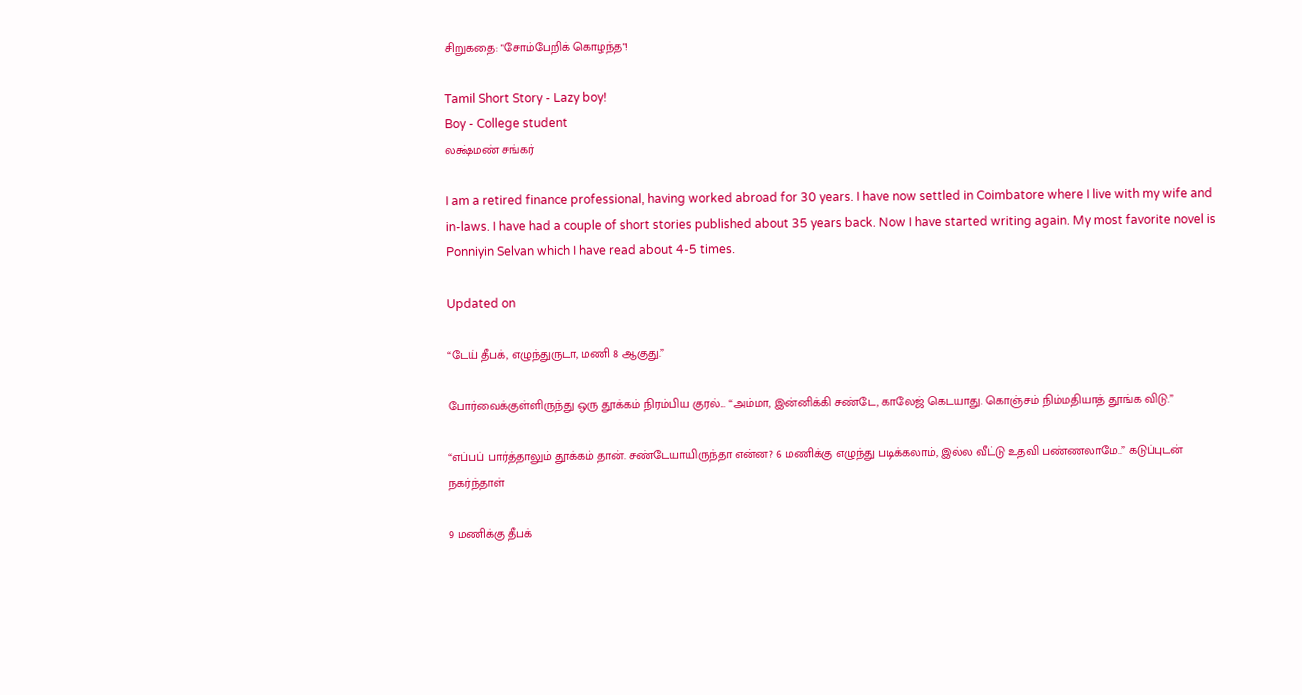சிறுகதை: "சோம்பேறிக் கொழந்த"!

Tamil Short Story - Lazy boy!
Boy - College student
லக்ஷ்மண் சங்கர்

I am a retired finance professional, having worked abroad for 30 years. I have now settled in Coimbatore where I live with my wife and in-laws. I have had a couple of short stories published about 35 years back. Now I have started writing again. My most favorite novel is Ponniyin Selvan which I have read about 4-5 times.

Updated on

“டேய் தீபக், எழுந்துருடா, மணி 8 ஆகுது.”

போர்வைக்குள்ளிருந்து ஒரு தூக்கம் நிரம்பிய குரல்... “அம்மா, இன்னிக்கி சண்டே, காலேஜ் கெடயாது. கொஞ்சம் நிம்மதியாத் தூங்க விடு.”

“எப்பப் பார்த்தாலும் தூக்கம் தான். சண்டேயாயிருந்தா என்ன? 6 மணிக்கு எழுந்து படிக்கலாம், இல்ல வீட்டு உதவி பண்ணலாமே..” கடுப்புடன் நகர்ந்தாள்

9 மணிக்கு தீபக்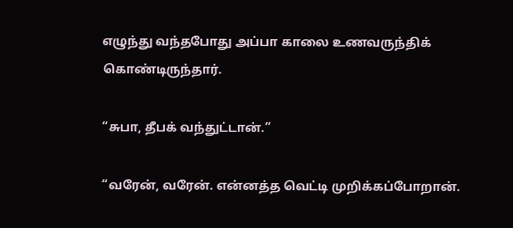எழுந்து வந்தபோது அப்பா காலை உணவருந்திக் கொண்டிருந்தார்.

“சுபா, தீபக் வந்துட்டான்.”

“வரேன், வரேன். என்னத்த வெட்டி முறிக்கப்போறான்.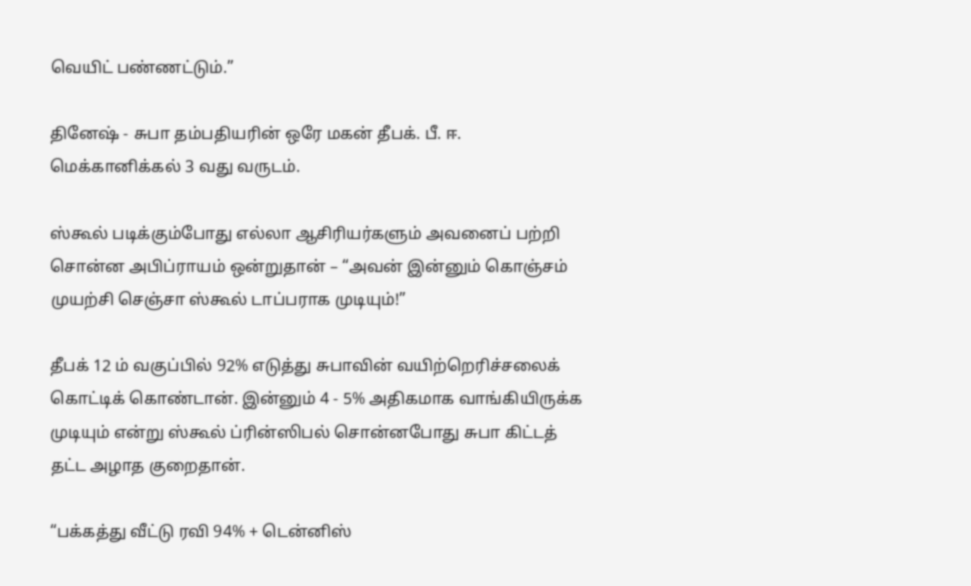வெயிட் பண்ணட்டும்.”

தினேஷ் - சுபா தம்பதியரின் ஒரே மகன் தீபக். பீ. ஈ. மெக்கானிக்கல் 3 வது வருடம்.

ஸ்கூல் படிக்கும்போது எல்லா ஆசிரியர்களும் அவனைப் பற்றி சொன்ன அபிப்ராயம் ஒன்றுதான் – “அவன் இன்னும் கொஞ்சம் முயற்சி செஞ்சா ஸ்கூல் டாப்பராக முடியும்!”

தீபக் 12 ம் வகுப்பில் 92% எடுத்து சுபாவின் வயிற்றெரிச்சலைக் கொட்டிக் கொண்டான். இன்னும் 4 - 5% அதிகமாக வாங்கியிருக்க முடியும் என்று ஸ்கூல் ப்ரின்ஸிபல் சொன்னபோது சுபா கிட்டத் தட்ட அழாத குறைதான்.

“பக்கத்து வீட்டு ரவி 94% + டென்னிஸ்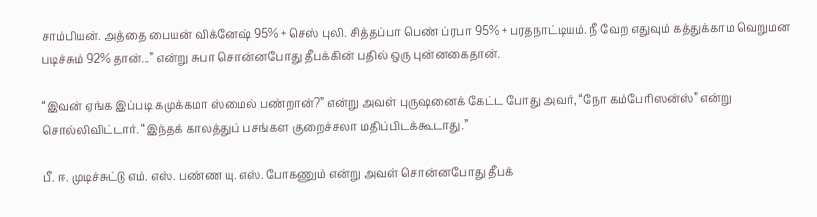சாம்பியன். அத்தை பையன் விக்னேஷ் 95% + செஸ் புலி. சித்தப்பா பெண் ப்ரபா 95% + பரதநாட்டியம். நீ வேற எதுவும் கத்துக்காம வெறுமன படிச்சும் 92% தான்...” என்று சுபா சொன்னபோது தீபக்கின் பதில் ஒரு புன்னகைதான்.

“இவன் ஏங்க இப்படி கமுக்கமா ஸ்மைல் பண்றான்?” என்று அவள் புருஷனைக் கேட்ட போது அவர், “நோ கம்பேரிஸன்ஸ்” என்று சொல்லிவிட்டார். “இந்தக் காலத்துப் பசங்கள குறைச்சலா மதிப்பிடக்கூடாது.”

பீ. ஈ. முடிச்சுட்டு எம். எஸ். பண்ண யு. எஸ். போகணும் என்று அவள் சொன்னபோது தீபக்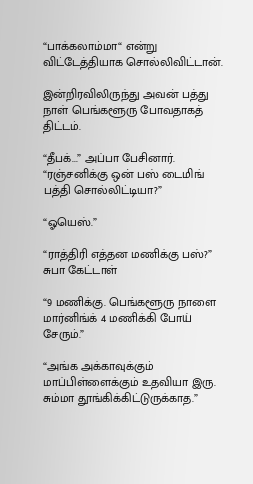“பாக்கலாம்மா“ என்று விட்டேத்தியாக சொல்லிவிட்டான்.

இன்றிரவிலிருந்து அவன் பத்து நாள் பெங்களூரு போவதாகத் திட்டம்.

“தீபக்...” அப்பா பேசினார். “ரஞ்சனிக்கு ஒன் பஸ் டைமிங் பத்தி சொல்லிட்டியா?”

“ஓயெஸ்.”

“ராத்திரி எத்தன மணிக்கு பஸ்?” சுபா கேட்டாள்

“9 மணிக்கு. பெங்களூரு நாளை மார்னிங்க் 4 மணிக்கி போய் சேரும்.”

“அங்க அக்காவுக்கும் மாப்பிள்ளைக்கும் உதவியா இரு. சும்மா தூங்கிக்கிட்டுருக்காத.”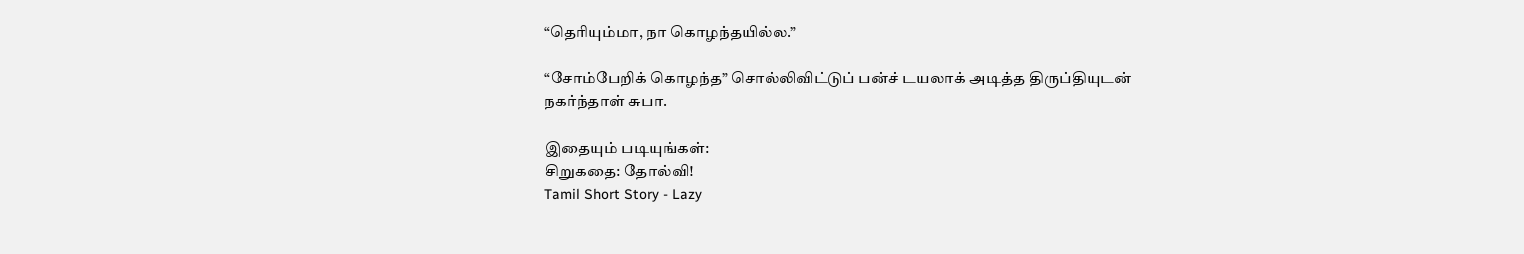“தெரியும்மா, நா கொழந்தயில்ல.”

“சோம்பேறிக் கொழந்த” சொல்லிவிட்டுப் பன்ச் டயலாக் அடித்த திருப்தியுடன் நகர்ந்தாள் சுபா.

இதையும் படியுங்கள்:
சிறுகதை: தோல்வி!
Tamil Short Story - Lazy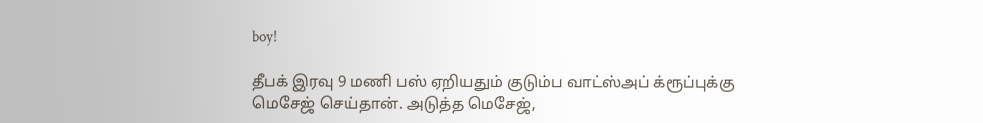boy!

தீபக் இரவு 9 மணி பஸ் ஏறியதும் குடும்ப வாட்ஸ்அப் க்ரூப்புக்கு மெசேஜ் செய்தான். அடுத்த மெசேஜ்,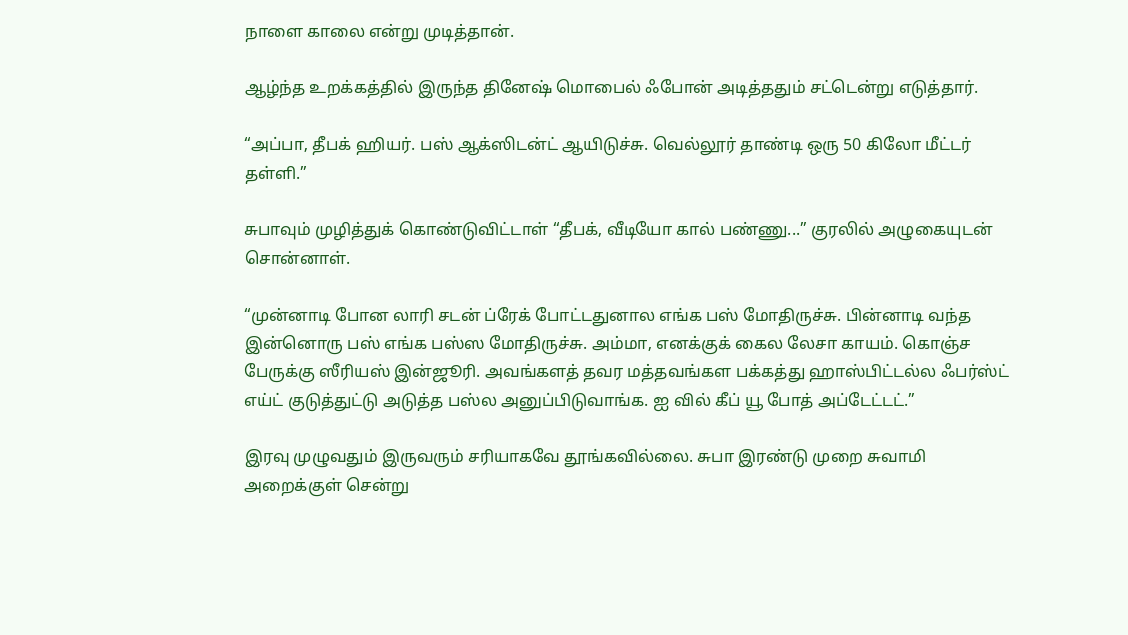நாளை காலை என்று முடித்தான்.

ஆழ்ந்த உறக்கத்தில் இருந்த தினேஷ் மொபைல் ஃபோன் அடித்ததும் சட்டென்று எடுத்தார்.

“அப்பா, தீபக் ஹியர். பஸ் ஆக்ஸிடன்ட் ஆயிடுச்சு. வெல்லூர் தாண்டி ஒரு 50 கிலோ மீட்டர் தள்ளி.”

சுபாவும் முழித்துக் கொண்டுவிட்டாள் “தீபக், வீடியோ கால் பண்ணு...” குரலில் அழுகையுடன்  சொன்னாள்.

“முன்னாடி போன லாரி சடன் ப்ரேக் போட்டதுனால எங்க பஸ் மோதிருச்சு. பின்னாடி வந்த இன்னொரு பஸ் எங்க பஸ்ஸ மோதிருச்சு. அம்மா, எனக்குக் கைல லேசா காயம். கொஞ்ச பேருக்கு ஸீரியஸ் இன்ஜூரி. அவங்களத் தவர மத்தவங்கள பக்கத்து ஹாஸ்பிட்டல்ல ஃபர்ஸ்ட் எய்ட் குடுத்துட்டு அடுத்த பஸ்ல அனுப்பிடுவாங்க. ஐ வில் கீப் யூ போத் அப்டேட்டட்.”

இரவு முழுவதும் இருவரும் சரியாகவே தூங்கவில்லை. சுபா இரண்டு முறை சுவாமி அறைக்குள் சென்று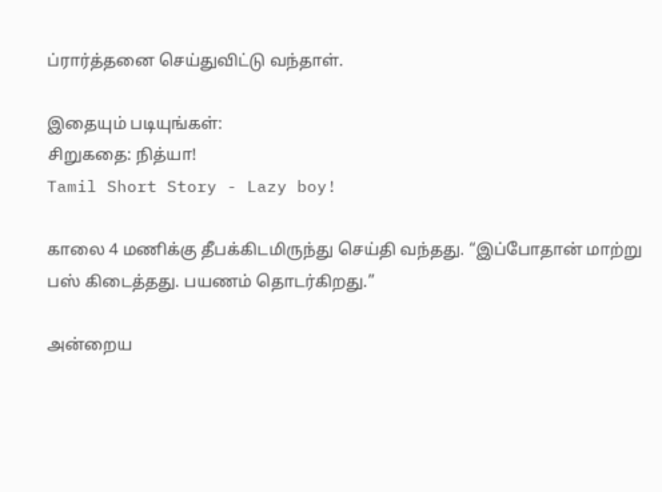ப்ரார்த்தனை செய்துவிட்டு வந்தாள்.

இதையும் படியுங்கள்:
சிறுகதை: நித்யா!
Tamil Short Story - Lazy boy!

காலை 4 மணிக்கு தீபக்கிடமிருந்து செய்தி வந்தது. “இப்போதான் மாற்று பஸ் கிடைத்தது. பயணம் தொடர்கிறது.”

அன்றைய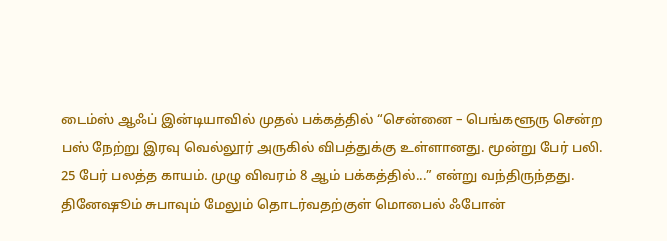டைம்ஸ் ஆஃப் இன்டியாவில் முதல் பக்கத்தில் “சென்னை – பெங்களூரு சென்ற பஸ் நேற்று இரவு வெல்லூர் அருகில் விபத்துக்கு உள்ளானது. மூன்று பேர் பலி. 25 பேர் பலத்த காயம். முழு விவரம் 8 ஆம் பக்கத்தில்...” என்று வந்திருந்தது. தினேஷூம் சுபாவும் மேலும் தொடர்வதற்குள் மொபைல் ஃபோன்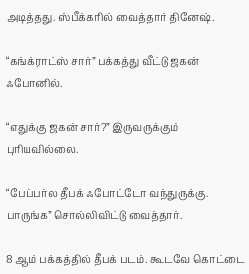அடித்தது. ஸ்பீக்கரில் வைத்தார் தினேஷ்.

“கங்க்ராட்ஸ் சார்” பக்கத்து வீட்டு ஜகன் ஃபோனில்.

“எதுக்கு ஜகன் சார்?” இருவருக்கும் புரியவில்லை.

“பேப்பர்ல தீபக் ஃபோட்டோ வந்துருக்கு. பாருங்க” சொல்லிவிட்டு வைத்தார்.

8 ஆம் பக்கத்தில் தீபக் படம். கூடவே கொட்டை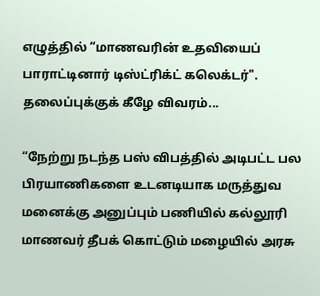எழுத்தில் “மாணவரின் உதவியைப் பாராட்டினார் டிஸ்ட்ரிக்ட் கலெக்டர்". தலைப்புக்குக் கீழே விவரம்...

“நேற்று நடந்த பஸ் விபத்தில் அடிபட்ட பல பிரயாணிகளை உடனடியாக மருத்துவ மனைக்கு அனுப்பும் பணியில் கல்லூரி மாணவர் தீபக் கொட்டும் மழையில் அரசு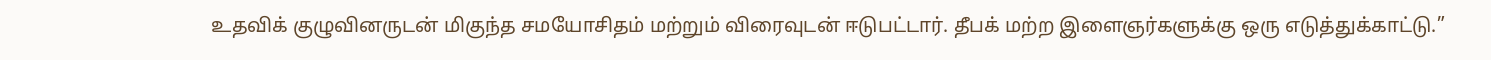உதவிக் குழுவினருடன் மிகுந்த சமயோசிதம் மற்றும் விரைவுடன் ஈடுபட்டார். தீபக் மற்ற இளைஞர்களுக்கு ஒரு எடுத்துக்காட்டு.”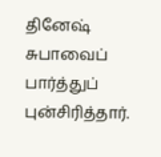தினேஷ் சுபாவைப் பார்த்துப் புன்சிரித்தார்.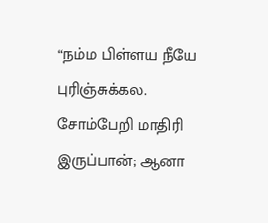“நம்ம பிள்ளய நீயே புரிஞ்சுக்கல. சோம்பேறி மாதிரி இருப்பான்; ஆனா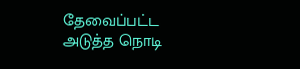தேவைப்பட்ட அடுத்த நொடி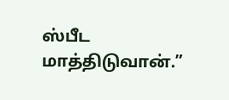ஸ்பீட மாத்திடுவான்.”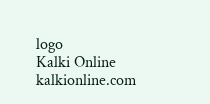logo
Kalki Online
kalkionline.com